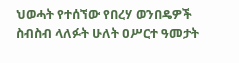ህወሓት የተሰኘው የበረሃ ወንበዴዎች ስብስብ ላለፉት ሁለት ዐሥርተ ዓመታት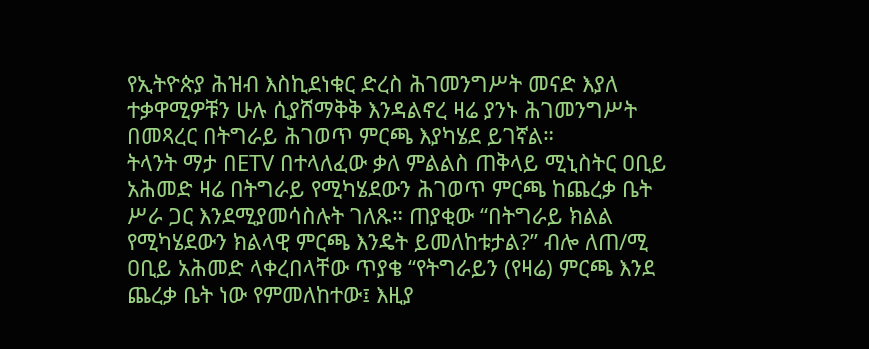የኢትዮጵያ ሕዝብ እስኪደነቁር ድረስ ሕገመንግሥት መናድ እያለ ተቃዋሚዎቹን ሁሉ ሲያሸማቅቅ እንዳልኖረ ዛሬ ያንኑ ሕገመንግሥት በመጻረር በትግራይ ሕገወጥ ምርጫ እያካሄደ ይገኛል።
ትላንት ማታ በETV በተላለፈው ቃለ ምልልስ ጠቅላይ ሚኒስትር ዐቢይ አሕመድ ዛሬ በትግራይ የሚካሄደውን ሕገወጥ ምርጫ ከጨረቃ ቤት ሥራ ጋር እንደሚያመሳስሉት ገለጹ። ጠያቂው “በትግራይ ክልል የሚካሄደውን ክልላዊ ምርጫ እንዴት ይመለከቱታል?” ብሎ ለጠ/ሚ ዐቢይ አሕመድ ላቀረበላቸው ጥያቄ “የትግራይን (የዛሬ) ምርጫ እንደ ጨረቃ ቤት ነው የምመለከተው፤ እዚያ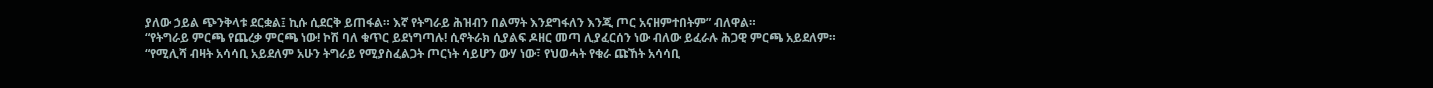ያለው ኃይል ጭንቅላቱ ደርቋል፤ ኪሱ ሲደርቅ ይጠፋል። እኛ የትግራይ ሕዝብን በልማት እንደግፋለን እንጂ ጦር አናዘምተበትም” ብለዋል።
“የትግራይ ምርጫ የጨረቃ ምርጫ ነው! ኮሽ ባለ ቁጥር ይደነግጣሉ! ሲኖትራክ ሲያልፍ ዶዘር መጣ ሊያፈርሰን ነው ብለው ይፈራሉ ሕጋዊ ምርጫ አይደለም።
“የሚሊሻ ብዛት አሳሳቢ አይደለም አሁን ትግራይ የሚያስፈልጋት ጦርነት ሳይሆን ውሃ ነው፣ የህወሓት የቁራ ጩኸት አሳሳቢ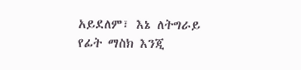አይደለም፣ እኔ ለትግራይ የፊት ማስክ እንጂ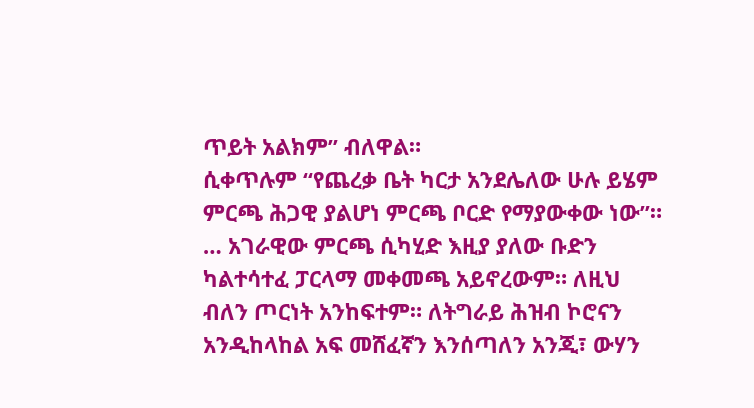ጥይት አልክም” ብለዋል።
ሲቀጥሉም “የጨረቃ ቤት ካርታ አንደሌለው ሁሉ ይሄም ምርጫ ሕጋዊ ያልሆነ ምርጫ ቦርድ የማያውቀው ነው”። … አገራዊው ምርጫ ሲካሂድ እዚያ ያለው ቡድን ካልተሳተፈ ፓርላማ መቀመጫ አይኖረውም። ለዚህ ብለን ጦርነት አንከፍተም። ለትግራይ ሕዝብ ኮሮናን አንዲከላከል አፍ መሸፈኛን እንሰጣለን አንጂ፣ ውሃን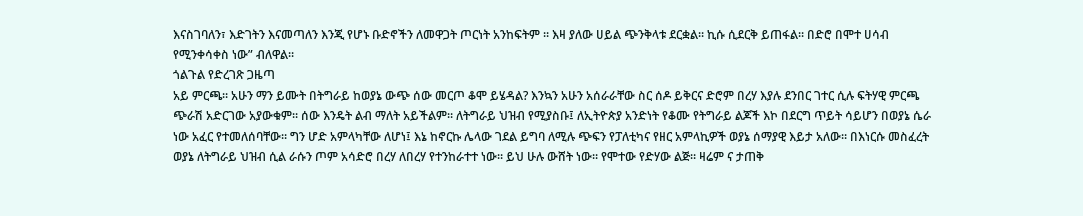እናስገባለን፣ እድገትን እናመጣለን እንጂ የሆኑ ቡድኖችን ለመዋጋት ጦርነት አንከፍትም ። እዛ ያለው ሀይል ጭንቅላቱ ደርቋል። ኪሱ ሲደርቅ ይጠፋል። በድሮ በሞተ ሀሳብ የሚንቀሳቀስ ነው” ብለዋል።
ጎልጉል የድረገጽ ጋዜጣ
አይ ምርጫ። አሁን ማን ይሙት በትግራይ ከወያኔ ውጭ ሰው መርጦ ቆሞ ይሄዳል? እንኳን አሁን አሰራራቸው ስር ሰዶ ይቅርና ድሮም በረሃ እያሉ ደንበር ገተር ሲሉ ፍትሃዊ ምርጫ ጭራሽ አድርገው አያውቁም። ሰው እንዴት ልብ ማለት አይችልም። ለትግራይ ህዝብ የሚያስቡ፤ ለኢትዮጵያ አንድነት የቆሙ የትግራይ ልጆች እኮ በደርግ ጥይት ሳይሆን በወያኔ ሴራ ነው አፈር የተመለሰባቸው። ግን ሆድ አምላካቸው ለሆነ፤ እኔ ከኖርኩ ሌላው ገደል ይግባ ለሚሉ ጭፍን የፓለቲካና የዘር አምላኪዎች ወያኔ ሰማያዊ እይታ አለው። በእነርሱ መስፈረት ወያኔ ለትግራይ ህዝብ ሲል ራሱን ጦም አሳድሮ በረሃ ለበረሃ የተንከራተተ ነው። ይህ ሁሉ ውሸት ነው። የሞተው የድሃው ልጅ። ዛሬም ና ታጠቅ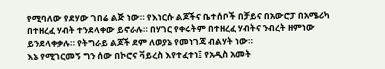የሚባለው የደሃው ገበሬ ልጅ ነው። የእነርሱ ልጆችና ቤተሰቦች በቻይና በአውሮፓ በአሜሪካ በተዘረፈ ሃብት ተንደላቀው ይኖራሉ። በሃገር የቀሩትም በተዘረፈ ሃብትና ንብረት ዘምነው ይንደላቀቃሉ። የትግራይ ልጆች ደም ለወያኔ የመነገጃ ብልሃት ነው።
እኔ የሚገርመኝ ግን ሰው በኮሮና ቫይረስ እየተፈተነ፤ የአዲስ አመት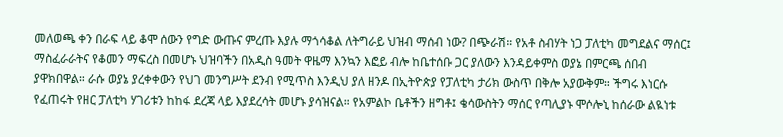መለወጫ ቀን በራፍ ላይ ቆሞ ሰውን የግድ ውጡና ምረጡ እያሉ ማጎሳቆል ለትግራይ ህዝብ ማሰብ ነው? በጭራሽ። የአቶ ስብሃት ነጋ ፓለቲካ መግደልና ማሰር፤ ማስፈራራትና የቆመን ማፍረስ በመሆኑ ህዝባችን በአዲስ ዓመት ዋዜማ እንኳን እፎይ ብሎ ከቤተሰቡ ጋር ያለውን እንዳይቀምስ ወያኔ በምርጫ ሰበብ ያዋክበዋል። ራሱ ወያኔ ያረቀቀውን የህገ መንግሥት ደንብ የሚጥስ እንዲህ ያለ ዘንዶ በኢትዮጵያ የፓለቲካ ታሪክ ውስጥ በቅሎ አያውቅም። ችግሩ እነርሱ የፈጠሩት የዘር ፓለቲካ ሃገሪቱን ከከፋ ደረጃ ላይ እያደረሳት መሆኑ ያሳዝናል። የአምልኮ ቤቶችን ዘግቶ፤ ቄሳውስትን ማሰር የጣሊያኑ ሞሶሎኒ ከሰራው ልዪነቱ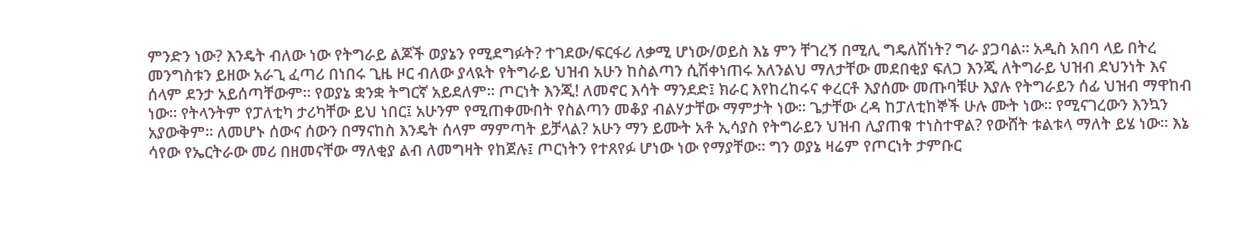ምንድን ነው? እንዴት ብለው ነው የትግራይ ልጆች ወያኔን የሚደግፉት? ተገደው/ፍርፋሪ ለቃሚ ሆነው/ወይስ እኔ ምን ቸገረኝ በሚሊ ግዴለሽነት? ግራ ያጋባል። አዲስ አበባ ላይ በትረ መንግስቱን ይዘው አራጊ ፈጣሪ በነበሩ ጊዜ ዞር ብለው ያላዪት የትግራይ ህዝብ አሁን ከስልጣን ሲሽቀነጠሩ አለንልህ ማለታቸው መደበቂያ ፍለጋ እንጂ ለትግራይ ህዝብ ደህንነት እና ሰላም ደንታ አይሰጣቸውም። የወያኔ ቋንቋ ትግርኛ አይደለም። ጦርነት እንጂ! ለመኖር እሳት ማንደድ፤ ክራር እየከረከሩና ቀረርቶ እያሰሙ መጡባቹሁ እያሉ የትግራይን ሰፊ ህዝብ ማዋከብ ነው። የትላንትም የፓለቲካ ታሪካቸው ይህ ነበር፤ አሁንም የሚጠቀሙበት የስልጣን መቆያ ብልሃታቸው ማምታት ነው። ጌታቸው ረዳ ከፓለቲከኞች ሁሉ ሙት ነው። የሚናገረውን እንኳን አያውቅም። ለመሆኑ ሰውና ሰውን በማናከስ እንዴት ሰላም ማምጣት ይቻላል? አሁን ማን ይሙት አቶ ኢሳያስ የትግራይን ህዝብ ሊያጠቁ ተነስተዋል? የውሸት ቱልቱላ ማለት ይሄ ነው። እኔ ሳየው የኤርትራው መሪ በዘመናቸው ማለቂያ ልብ ለመግዛት የከጀሉ፤ ጦርነትን የተጸየፉ ሆነው ነው የማያቸው። ግን ወያኔ ዛሬም የጦርነት ታምቡር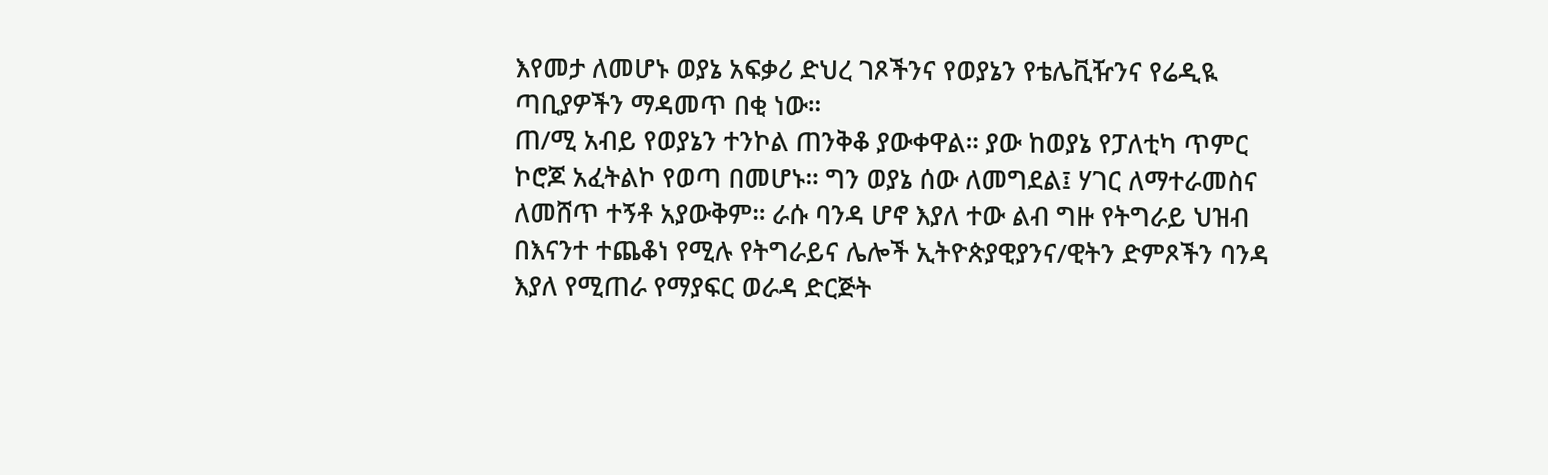እየመታ ለመሆኑ ወያኔ አፍቃሪ ድህረ ገጾችንና የወያኔን የቴሌቪዥንና የሬዲዪ ጣቢያዎችን ማዳመጥ በቂ ነው።
ጠ/ሚ አብይ የወያኔን ተንኮል ጠንቅቆ ያውቀዋል። ያው ከወያኔ የፓለቲካ ጥምር ኮሮጆ አፈትልኮ የወጣ በመሆኑ። ግን ወያኔ ሰው ለመግደል፤ ሃገር ለማተራመስና ለመሸጥ ተኝቶ አያውቅም። ራሱ ባንዳ ሆኖ እያለ ተው ልብ ግዙ የትግራይ ህዝብ በእናንተ ተጨቆነ የሚሉ የትግራይና ሌሎች ኢትዮጵያዊያንና/ዊትን ድምጾችን ባንዳ እያለ የሚጠራ የማያፍር ወራዳ ድርጅት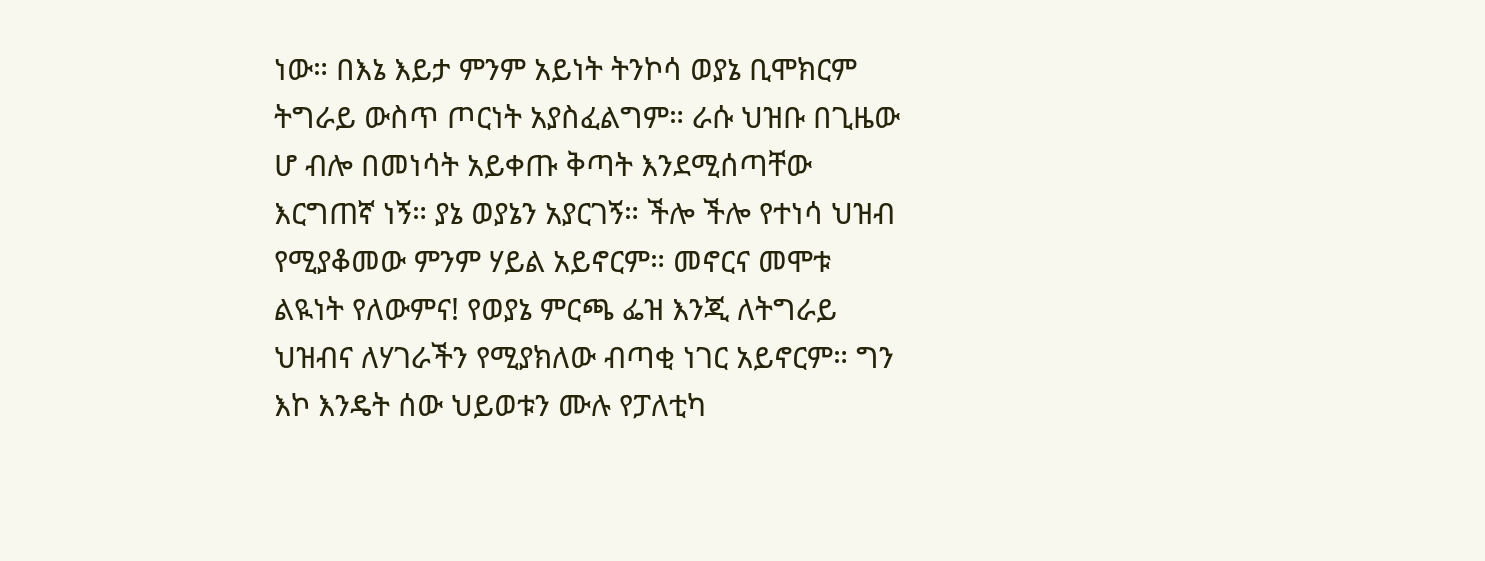ነው። በእኔ እይታ ምንም አይነት ትንኮሳ ወያኔ ቢሞክርም ትግራይ ውስጥ ጦርነት አያስፈልግም። ራሱ ህዝቡ በጊዜው ሆ ብሎ በመነሳት አይቀጡ ቅጣት እንደሚሰጣቸው እርግጠኛ ነኝ። ያኔ ወያኔን አያርገኝ። ችሎ ችሎ የተነሳ ህዝብ የሚያቆመው ምንም ሃይል አይኖርም። መኖርና መሞቱ ልዪነት የለውምና! የወያኔ ምርጫ ፌዝ እንጂ ለትግራይ ህዝብና ለሃገራችን የሚያክለው ብጣቂ ነገር አይኖርም። ግን እኮ እንዴት ሰው ህይወቱን ሙሉ የፓለቲካ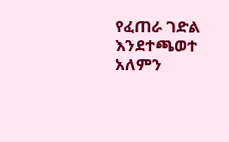የፈጠራ ገድል እንደተጫወተ አለምን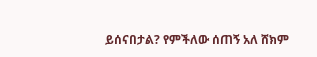ይሰናበታል? የምችለው ሰጠኝ አለ ሸክም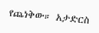የጨነቅው። አታድርስ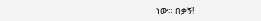ነው። በቃኝ!